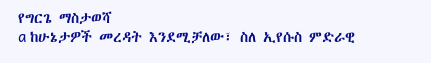የግርጌ ማስታወሻ
a ከሁኔታዎች መረዳት እንደሚቻለው፣ ስለ ኢየሱስ ምድራዊ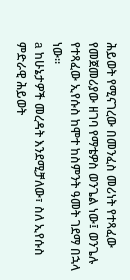ሕይወት የሚናገረው በመንፈስ መሪነት የተጻፈው የመጀመሪያው ዘገባ የማቴዎስ ወንጌል ነው፤ ወንጌሉ የተጻፈው ኢየሱስ ከሞተ ከስምንት ዓመት ገደማ በኋላ ነው።
a ከሁኔታዎች መረዳት እንደሚቻለው፣ ስለ ኢየሱስ ምድራዊ ሕይወት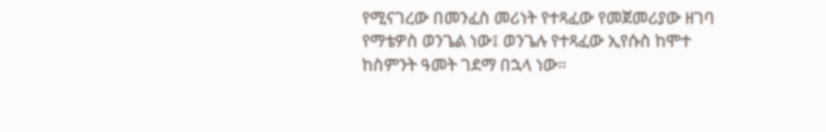የሚናገረው በመንፈስ መሪነት የተጻፈው የመጀመሪያው ዘገባ የማቴዎስ ወንጌል ነው፤ ወንጌሉ የተጻፈው ኢየሱስ ከሞተ ከስምንት ዓመት ገደማ በኋላ ነው።